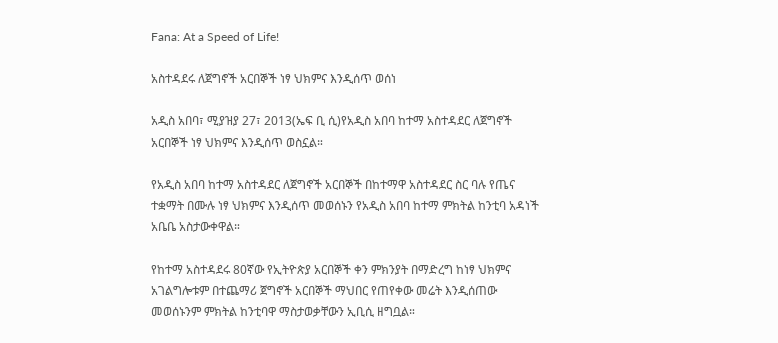Fana: At a Speed of Life!

አስተዳደሩ ለጀግኖች አርበኞች ነፃ ህክምና እንዲሰጥ ወሰነ

አዲስ አበባ፣ ሚያዝያ 27፣ 2013(ኤፍ ቢ ሲ)የአዲስ አበባ ከተማ አስተዳደር ለጀግኖች አርበኞች ነፃ ህክምና እንዲሰጥ ወስኗል።

የአዲስ አበባ ከተማ አስተዳደር ለጀግኖች አርበኞች በከተማዋ አስተዳደር ስር ባሉ የጤና ተቋማት በሙሉ ነፃ ህክምና እንዲሰጥ መወሰኑን የአዲስ አበባ ከተማ ምክትል ከንቲባ አዳነች አቤቤ አስታውቀዋል።

የከተማ አስተዳደሩ 80ኛው የኢትዮጵያ አርበኞች ቀን ምክንያት በማድረግ ከነፃ ህክምና አገልግሎቱም በተጨማሪ ጀግኖች አርበኞች ማህበር የጠየቀው መሬት እንዲሰጠው መወሰኑንም ምክትል ከንቲባዋ ማስታወቃቸውን ኢቢሲ ዘግቧል።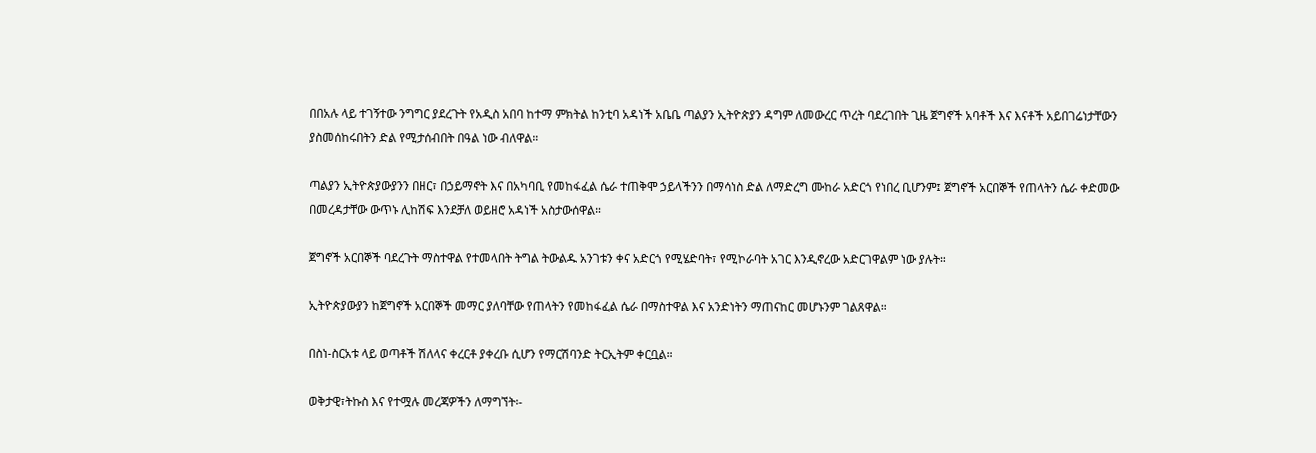በበአሉ ላይ ተገኝተው ንግግር ያደረጉት የአዲስ አበባ ከተማ ምክትል ከንቲባ አዳነች አቤቤ ጣልያን ኢትዮጵያን ዳግም ለመውረር ጥረት ባደረገበት ጊዜ ጀግኖች አባቶች እና እናቶች አይበገሬነታቸውን ያስመሰከሩበትን ድል የሚታሰብበት በዓል ነው ብለዋል።

ጣልያን ኢትዮጵያውያንን በዘር፣ በኃይማኖት እና በአካባቢ የመከፋፈል ሴራ ተጠቅሞ ኃይላችንን በማሳነስ ድል ለማድረግ ሙከራ አድርጎ የነበረ ቢሆንም፤ ጀግኖች አርበኞች የጠላትን ሴራ ቀድመው በመረዳታቸው ውጥኑ ሊከሽፍ እንደቻለ ወይዘሮ አዳነች አስታውሰዋል።

ጀግኖች አርበኞች ባደረጉት ማስተዋል የተመላበት ትግል ትውልዱ አንገቱን ቀና አድርጎ የሚሄድባት፣ የሚኮራባት አገር እንዲኖረው አድርገዋልም ነው ያሉት።

ኢትዮጵያውያን ከጀግኖች አርበኞች መማር ያለባቸው የጠላትን የመከፋፈል ሴራ በማስተዋል እና አንድነትን ማጠናከር መሆኑንም ገልጸዋል።

በስነ-ስርአቱ ላይ ወጣቶች ሽለላና ቀረርቶ ያቀረቡ ሲሆን የማርሽባንድ ትርኢትም ቀርቧል።

ወቅታዊ፣ትኩስ እና የተሟሉ መረጃዎችን ለማግኘት፡-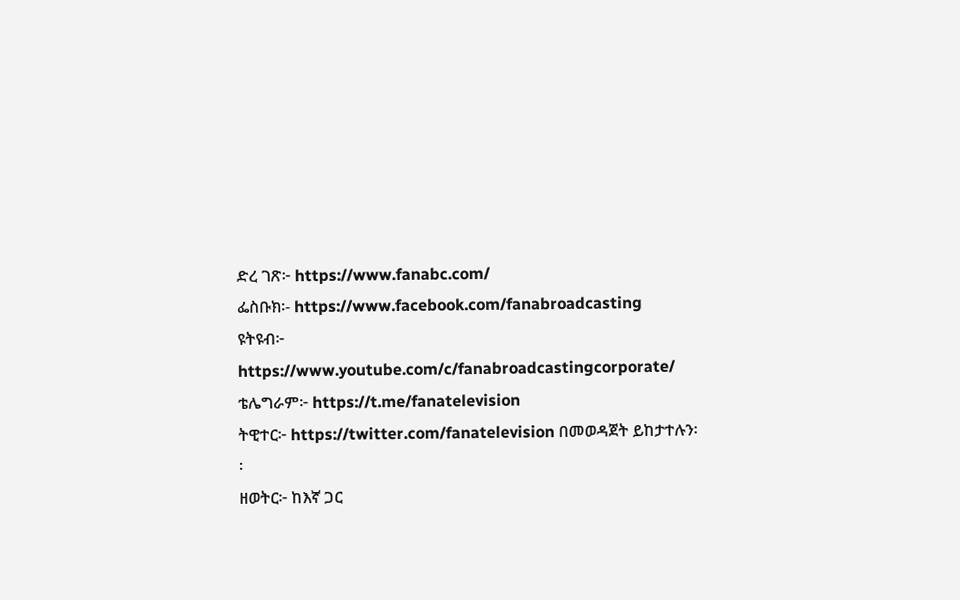ድረ ገጽ፦ https://www.fanabc.com/
ፌስቡክ፡- https://www.facebook.com/fanabroadcasting
ዩትዩብ፦ https://www.youtube.com/c/fanabroadcastingcorporate/
ቴሌግራም፦ https://t.me/fanatelevision
ትዊተር፦ https://twitter.com/fanatelevision በመወዳጀት ይከታተሉን፡፡
ዘወትር፦ ከእኛ ጋር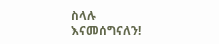ስላሉ እናመሰግናለን!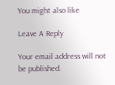You might also like

Leave A Reply

Your email address will not be published.